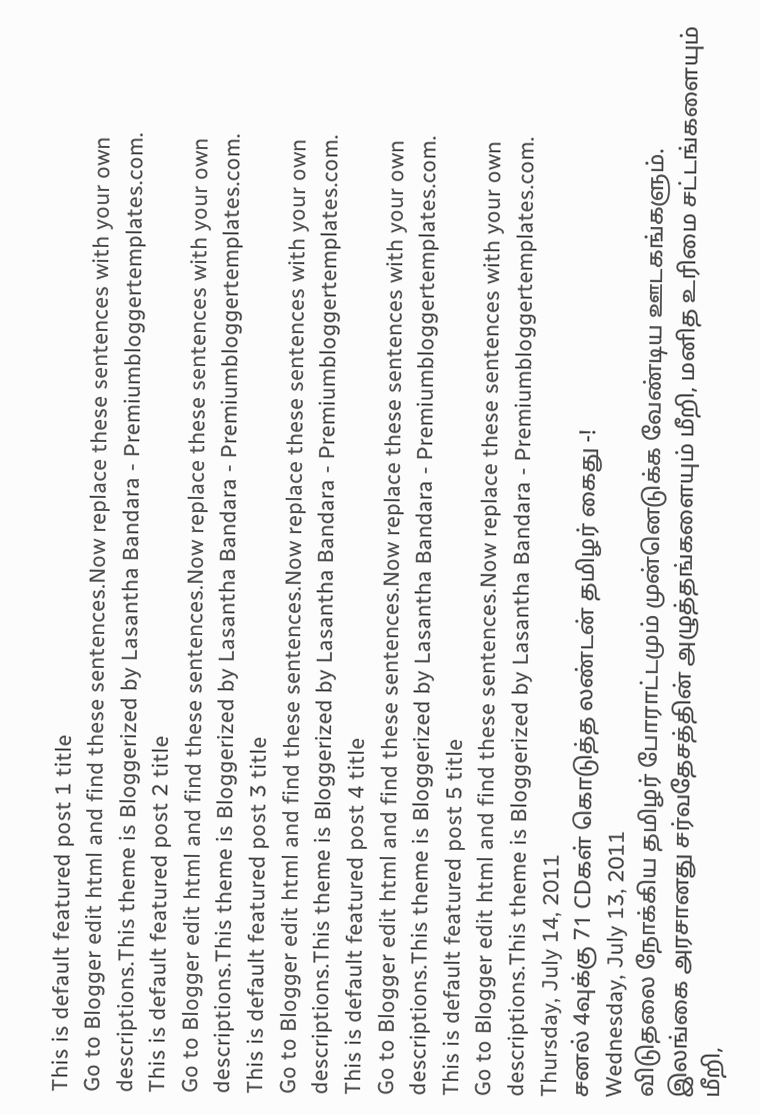This is default featured post 1 title
Go to Blogger edit html and find these sentences.Now replace these sentences with your own descriptions.This theme is Bloggerized by Lasantha Bandara - Premiumbloggertemplates.com.
This is default featured post 2 title
Go to Blogger edit html and find these sentences.Now replace these sentences with your own descriptions.This theme is Bloggerized by Lasantha Bandara - Premiumbloggertemplates.com.
This is default featured post 3 title
Go to Blogger edit html and find these sentences.Now replace these sentences with your own descriptions.This theme is Bloggerized by Lasantha Bandara - Premiumbloggertemplates.com.
This is default featured post 4 title
Go to Blogger edit html and find these sentences.Now replace these sentences with your own descriptions.This theme is Bloggerized by Lasantha Bandara - Premiumbloggertemplates.com.
This is default featured post 5 title
Go to Blogger edit html and find these sentences.Now replace these sentences with your own descriptions.This theme is Bloggerized by Lasantha Bandara - Premiumbloggertemplates.com.
Thursday, July 14, 2011
சனல் 4வுக்கு 71 CDகள் கொடுத்த லண்டன் தமிழர் கைது -!
Wednesday, July 13, 2011
விடுதலை நோக்கிய தமிழர் போராட்டமும் முன்னெடுக்க வேண்டிய ஊடகங்களும்.
இலங்கை அரசானது சர்வதேசத்தின் அழுத்தங்களையும் மீறி, மனித உரிமை சட்டங்களையும் மீறி,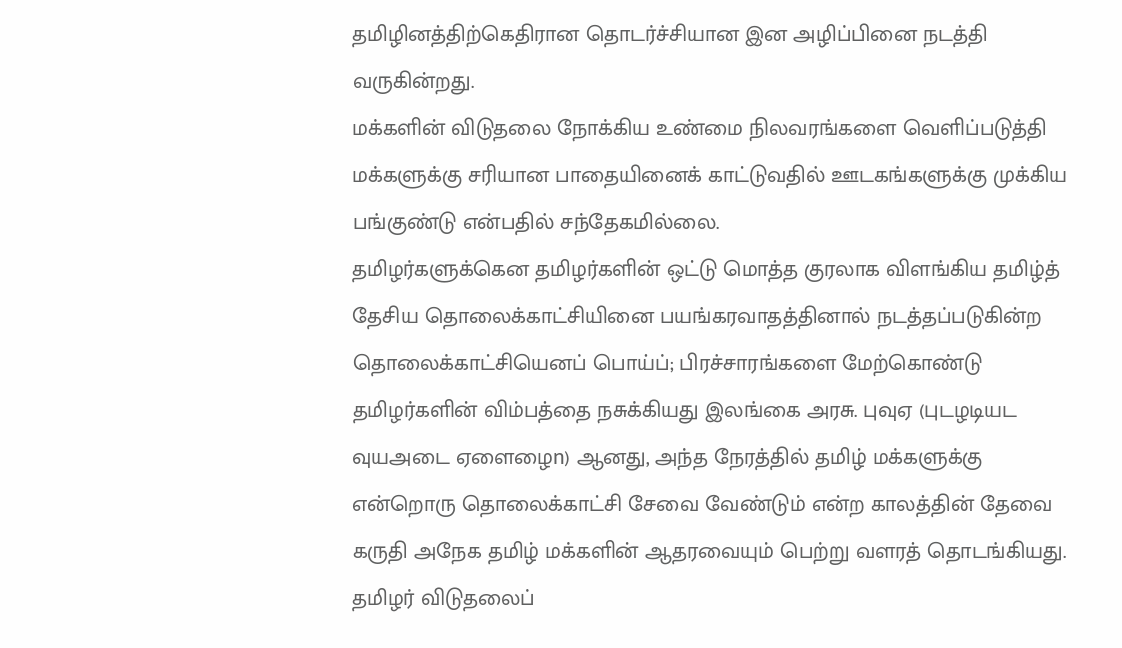தமிழினத்திற்கெதிரான தொடர்ச்சியான இன அழிப்பினை நடத்தி வருகின்றது.
மக்களின் விடுதலை நோக்கிய உண்மை நிலவரங்களை வெளிப்படுத்தி மக்களுக்கு சரியான பாதையினைக் காட்டுவதில் ஊடகங்களுக்கு முக்கிய பங்குண்டு என்பதில் சந்தேகமில்லை.
தமிழர்களுக்கென தமிழர்களின் ஒட்டு மொத்த குரலாக விளங்கிய தமிழ்த் தேசிய தொலைக்காட்சியினை பயங்கரவாதத்தினால் நடத்தப்படுகின்ற தொலைக்காட்சியெனப் பொய்ப்; பிரச்சாரங்களை மேற்கொண்டு தமிழர்களின் விம்பத்தை நசுக்கியது இலங்கை அரசு. புவுஏ (புடழடியட வுயஅடை ஏளைழைn) ஆனது, அந்த நேரத்தில் தமிழ் மக்களுக்கு என்றொரு தொலைக்காட்சி சேவை வேண்டும் என்ற காலத்தின் தேவை கருதி அநேக தமிழ் மக்களின் ஆதரவையும் பெற்று வளரத் தொடங்கியது.
தமிழர் விடுதலைப்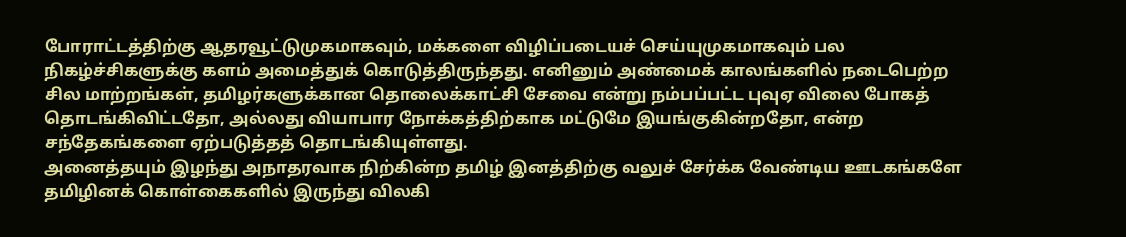போராட்டத்திற்கு ஆதரவூட்டுமுகமாகவும், மக்களை விழிப்படையச் செய்யுமுகமாகவும் பல நிகழ்ச்சிகளுக்கு களம் அமைத்துக் கொடுத்திருந்தது. எனினும் அண்மைக் காலங்களில் நடைபெற்ற சில மாற்றங்கள், தமிழர்களுக்கான தொலைக்காட்சி சேவை என்று நம்பப்பட்ட புவுஏ விலை போகத் தொடங்கிவிட்டதோ, அல்லது வியாபார நோக்கத்திற்காக மட்டுமே இயங்குகின்றதோ, என்ற சந்தேகங்களை ஏற்படுத்தத் தொடங்கியுள்ளது.
அனைத்தயும் இழந்து அநாதரவாக நிற்கின்ற தமிழ் இனத்திற்கு வலுச் சேர்க்க வேண்டிய ஊடகங்களே தமிழினக் கொள்கைகளில் இருந்து விலகி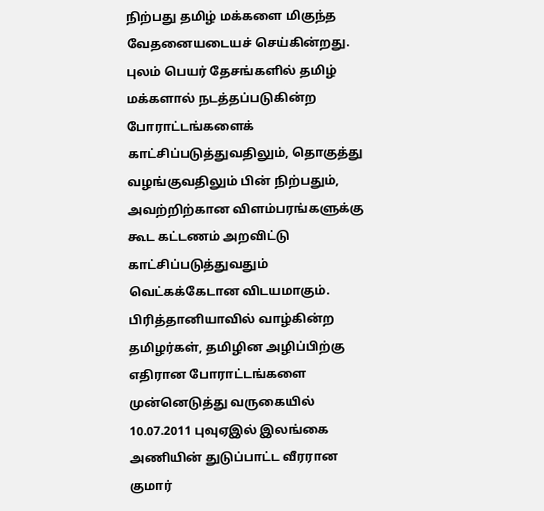நிற்பது தமிழ் மக்களை மிகுந்த வேதனையடையச் செய்கின்றது.
புலம் பெயர் தேசங்களில் தமிழ் மக்களால் நடத்தப்படுகின்ற போராட்டங்களைக் காட்சிப்படுத்துவதிலும், தொகுத்து வழங்குவதிலும் பின் நிற்பதும், அவற்றிற்கான விளம்பரங்களுக்கு கூட கட்டணம் அறவிட்டு காட்சிப்படுத்துவதும் வெட்கக்கேடான விடயமாகும்.
பிரித்தானியாவில் வாழ்கின்ற தமிழர்கள், தமிழின அழிப்பிற்கு எதிரான போராட்டங்களை முன்னெடுத்து வருகையில் 10.07.2011 புவுஏஇல் இலங்கை அணியின் துடுப்பாட்ட வீரரான குமார்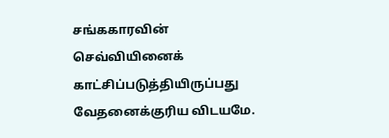சங்ககாரவின் செவ்வியினைக் காட்சிப்படுத்தியிருப்பது வேதனைக்குரிய விடயமே.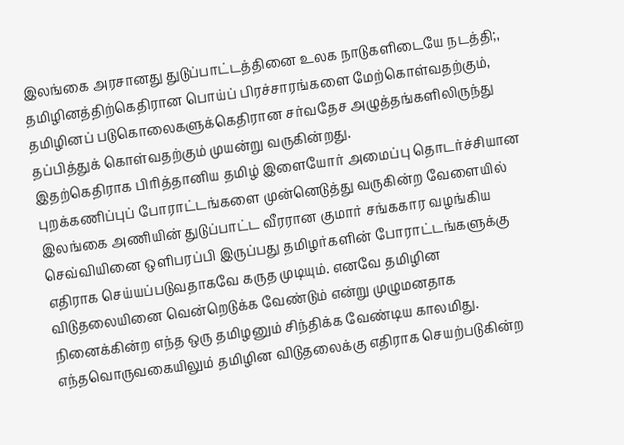இலங்கை அரசானது துடுப்பாட்டத்தினை உலக நாடுகளிடையே நடத்தி;, தமிழினத்திற்கெதிரான பொய்ப் பிரச்சாரங்களை மேற்கொள்வதற்கும், தமிழினப் படுகொலைகளுக்கெதிரான சர்வதேச அழுத்தங்களிலிருந்து தப்பித்துக் கொள்வதற்கும் முயன்று வருகின்றது.
இதற்கெதிராக பிரித்தானிய தமிழ் இளையோர் அமைப்பு தொடர்ச்சியான புறக்கணிப்புப் போராட்டங்களை முன்னெடுத்து வருகின்ற வேளையில் இலங்கை அணியின் துடுப்பாட்ட வீரரான குமார் சங்ககார வழங்கிய செவ்வியினை ஒளிபரப்பி இருப்பது தமிழர்களின் போராட்டங்களுக்கு எதிராக செய்யப்படுவதாகவே கருத முடியும். எனவே தமிழின விடுதலையினை வென்றெடுக்க வேண்டும் என்று முழுமனதாக நினைக்கின்ற எந்த ஒரு தமிழனும் சிந்திக்க வேண்டிய காலமிது.
எந்தவொருவகையிலும் தமிழின விடுதலைக்கு எதிராக செயற்படுகின்ற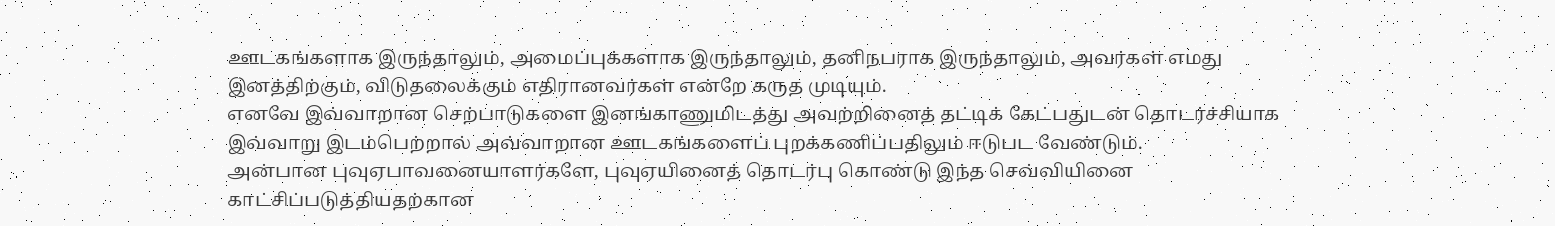ஊடகங்களாக இருந்தாலும், அமைப்புக்களாக இருந்தாலும், தனிநபராக இருந்தாலும், அவர்கள் எமது இனத்திற்கும், விடுதலைக்கும் எதிரானவர்கள் என்றே கருத முடியும்.
எனவே இவ்வாறான செற்பாடுகளை இனங்காணுமிடத்து அவற்றினைத் தட்டிக் கேட்பதுடன் தொடர்ச்சியாக இவ்வாறு இடம்பெற்றால் அவ்வாறான ஊடகங்களைப் புறக்கணிப்பதிலும் ஈடுபட வேண்டும்.
அன்பான புவுஏபாவனையாளர்களே, புவுஏயினைத் தொடர்பு கொண்டு இந்த செவ்வியினை காட்சிப்படுத்தியதற்கான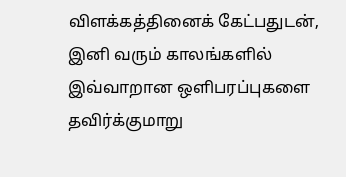விளக்கத்தினைக் கேட்பதுடன், இனி வரும் காலங்களில் இவ்வாறான ஒளிபரப்புகளை தவிர்க்குமாறு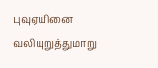புவுஏயினை வலியுறுத்துமாறு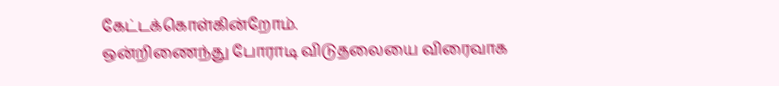கேட்டக்கொள்கின்றோம்.
ஒன்றிணைந்து போராடி விடுதலையை விரைவாக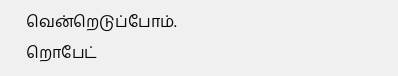வென்றெடுப்போம்.
றொபேட்